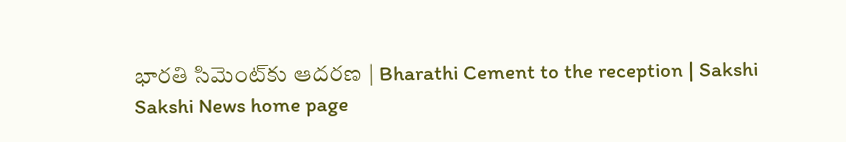భారతి సిమెంట్‌కు ఆదరణ | Bharathi Cement to the reception | Sakshi
Sakshi News home page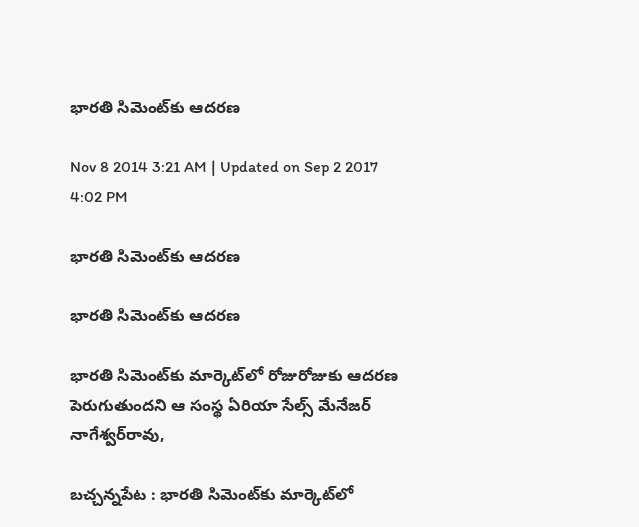భారతి సిమెంట్‌కు ఆదరణ

Nov 8 2014 3:21 AM | Updated on Sep 2 2017 4:02 PM

భారతి సిమెంట్‌కు ఆదరణ

భారతి సిమెంట్‌కు ఆదరణ

భారతి సిమెంట్‌కు మార్కెట్‌లో రోజురోజుకు ఆదరణ పెరుగుతుందని ఆ సంస్థ ఏరియా సేల్స్ మేనేజర్ నాగేశ్వర్‌రావు,

బచ్చన్నపేట : భారతి సిమెంట్‌కు మార్కెట్‌లో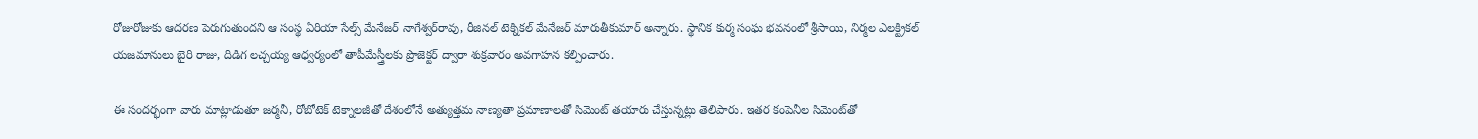రోజురోజుకు ఆదరణ పెరుగుతుందని ఆ సంస్థ ఏరియా సేల్స్ మేనేజర్ నాగేశ్వర్‌రావు, రీజినల్ టెక్నికల్ మేనేజర్ మారుతీకుమార్ అన్నారు. స్థానిక కుర్మ సంఘ భవనంలో శ్రీసాయి, నిర్మల ఎలక్ట్రికల్ యజమానులు బైరి రాజు, దిడిగ లచ్చయ్య ఆధ్వర్యంలో తాపీమేస్త్రీలకు ప్రొజెక్టర్ ద్వారా శుక్రవారం అవగాహన కల్పించారు.

ఈ సందర్భంగా వారు మాట్లాడుతూ జర్మనీ, రోబోటెక్ టెక్నాలజీతో దేశంలోనే అత్యుత్తమ నాణ్యతా ప్రమాణాలతో సిమెంట్ తయారు చేస్తున్నట్లు తెలిపారు. ఇతర కంపెనీల సిమెంట్‌తో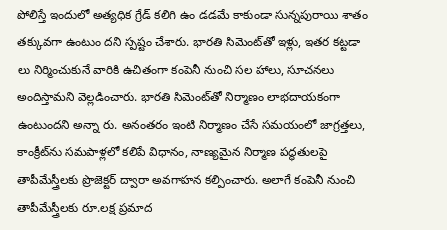పోలిస్తే ఇందులో అత్యధిక గ్రేడ్ కలిగి ఉం డడమే కాకుండా సున్నపురాయి శాతం తక్కువగా ఉంటుం దని స్పష్టం చేశారు. భారతి సిమెంట్‌తో ఇళ్లు, ఇతర కట్టడా లు నిర్మించుకునే వారికి ఉచితంగా కంపెనీ నుంచి సల హాలు, సూచనలు అందిస్తామని వెల్లడించారు. భారతి సిమెంట్‌తో నిర్మాణం లాభదాయకంగా ఉంటుందని అన్నా రు. అనంతరం ఇంటి నిర్మాణం చేసే సమయంలో జాగ్రత్తలు, కాంక్రీట్‌ను సమపాళ్లలో కలిపే విధానం, నాణ్యమైన నిర్మాణ పద్ధతులపై తాపీమేస్త్రీలకు ప్రొజెక్టర్ ద్వారా అవగాహన కల్పించారు. అలాగే కంపెనీ నుంచి తాపీమేస్త్రీలకు రూ.లక్ష ప్రమాద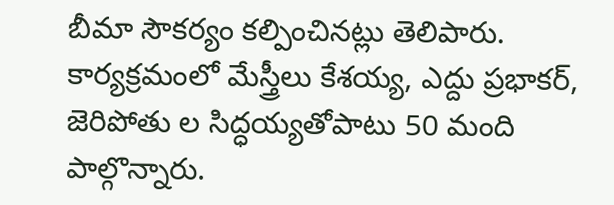బీమా సౌకర్యం కల్పించినట్లు తెలిపారు. కార్యక్రమంలో మేస్త్రీలు కేశయ్య, ఎద్దు ప్రభాకర్, జెరిపోతు ల సిద్ధయ్యతోపాటు 50 మంది పాల్గొన్నారు.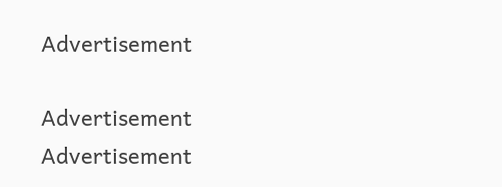Advertisement

Advertisement
Advertisement